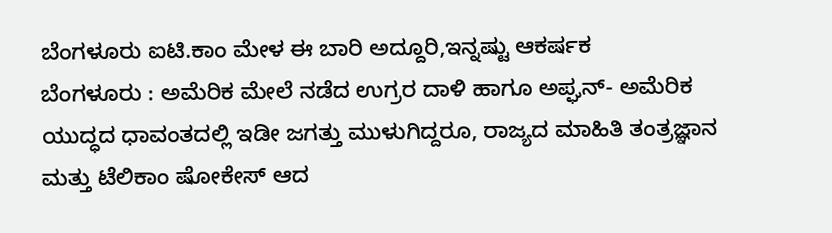ಬೆಂಗಳೂರು ಐಟಿ.ಕಾಂ ಮೇಳ ಈ ಬಾರಿ ಅದ್ದೂರಿ,ಇನ್ನಷ್ಟು ಆಕರ್ಷಕ
ಬೆಂಗಳೂರು : ಅಮೆರಿಕ ಮೇಲೆ ನಡೆದ ಉಗ್ರರ ದಾಳಿ ಹಾಗೂ ಅಪ್ಘನ್- ಅಮೆರಿಕ ಯುದ್ಧದ ಧಾವಂತದಲ್ಲಿ ಇಡೀ ಜಗತ್ತು ಮುಳುಗಿದ್ದರೂ, ರಾಜ್ಯದ ಮಾಹಿತಿ ತಂತ್ರಜ್ಞಾನ ಮತ್ತು ಟೆಲಿಕಾಂ ಷೋಕೇಸ್ ಆದ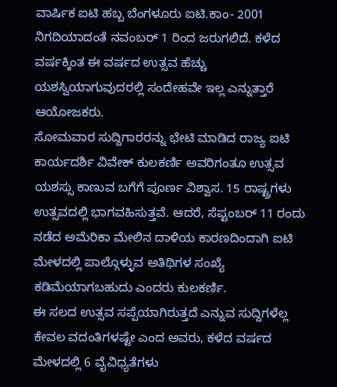ವಾರ್ಷಿಕ ಐಟಿ ಹಬ್ಬ ಬೆಂಗಳೂರು ಐಟಿ.ಕಾಂ- 2001 ನಿಗದಿಯಾದಂತೆ ನವಂಬರ್ 1 ರಿಂದ ಜರುಗಲಿದೆ. ಕಳೆದ ವರ್ಷಕ್ಕಿಂತ ಈ ವರ್ಷದ ಉತ್ಸವ ಹೆಚ್ಚು ಯಶಸ್ವಿಯಾಗುವುದರಲ್ಲಿ ಸಂದೇಹವೇ ಇಲ್ಲ ಎನ್ನುತ್ತಾರೆ ಆಯೋಜಕರು.
ಸೋಮವಾರ ಸುದ್ದಿಗಾರರನ್ನು ಭೇಟಿ ಮಾಡಿದ ರಾಜ್ಯ ಐಟಿ ಕಾರ್ಯದರ್ಶಿ ವಿವೇಕ್ ಕುಲಕರ್ಣಿ ಅವರಿಗಂತೂ ಉತ್ಸವ ಯಶಸ್ಸು ಕಾಣುವ ಬಗೆಗೆ ಪೂರ್ಣ ವಿಶ್ವಾಸ. 15 ರಾಷ್ಟ್ರಗಳು ಉತ್ಸವದಲ್ಲಿ ಭಾಗವಹಿಸುತ್ತವೆ. ಆದರೆ, ಸೆಪ್ಟಂಬರ್ 11 ರಂದು ನಡೆದ ಅಮೆರಿಕಾ ಮೇಲಿನ ದಾಳಿಯ ಕಾರಣದಿಂದಾಗಿ ಐಟಿ ಮೇಳದಲ್ಲಿ ಪಾಲ್ಗೊಳ್ಳುವ ಅತಿಥಿಗಳ ಸಂಖ್ಯೆ ಕಡಿಮೆಯಾಗಬಹುದು ಎಂದರು ಕುಲಕರ್ಣಿ.
ಈ ಸಲದ ಉತ್ಸವ ಸಪ್ಪೆಯಾಗಿರುತ್ತದೆ ಎನ್ನುವ ಸುದ್ದಿಗಳೆಲ್ಲ ಕೇವಲ ವದಂತಿಗಳಷ್ಟೇ ಎಂದ ಅವರು, ಕಳೆದ ವರ್ಷದ ಮೇಳದಲ್ಲಿ 6 ವೈವಿಧ್ಯತೆಗಳು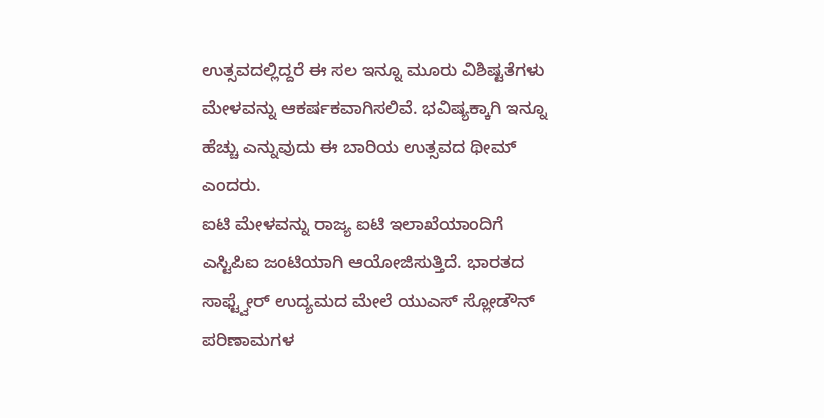ಉತ್ಸವದಲ್ಲಿದ್ದರೆ ಈ ಸಲ ಇನ್ನೂ ಮೂರು ವಿಶಿಷ್ಟತೆಗಳು ಮೇಳವನ್ನು ಆಕರ್ಷಕವಾಗಿಸಲಿವೆ. ಭವಿಷ್ಯಕ್ಕಾಗಿ ಇನ್ನೂ ಹೆಚ್ಚು ಎನ್ನುವುದು ಈ ಬಾರಿಯ ಉತ್ಸವದ ಥೀಮ್ ಎಂದರು.
ಐಟಿ ಮೇಳವನ್ನು ರಾಜ್ಯ ಐಟಿ ಇಲಾಖೆಯಾಂದಿಗೆ ಎಸ್ಟಿಪಿಐ ಜಂಟಿಯಾಗಿ ಆಯೋಜಿಸುತ್ತಿದೆ. ಭಾರತದ ಸಾಫ್ಟ್ವೇರ್ ಉದ್ಯಮದ ಮೇಲೆ ಯುಎಸ್ ಸ್ಲೋಡೌನ್ ಪರಿಣಾಮಗಳ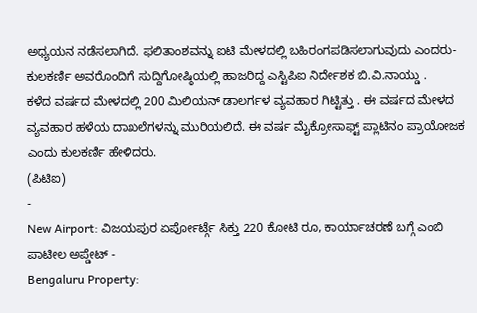ಅಧ್ಯಯನ ನಡೆಸಲಾಗಿದೆ. ಫಲಿತಾಂಶವನ್ನು ಐಟಿ ಮೇಳದಲ್ಲಿ ಬಹಿರಂಗಪಡಿಸಲಾಗುವುದು ಎಂದರು- ಕುಲಕರ್ಣಿ ಅವರೊಂದಿಗೆ ಸುದ್ದಿಗೋಷ್ಠಿಯಲ್ಲಿ ಹಾಜರಿದ್ದ ಎಸ್ಟಿಪಿಐ ನಿರ್ದೇಶಕ ಬಿ.ವಿ.ನಾಯ್ಡು .
ಕಳೆದ ವರ್ಷದ ಮೇಳದಲ್ಲಿ 200 ಮಿಲಿಯನ್ ಡಾಲರ್ಗಳ ವ್ಯವಹಾರ ಗಿಟ್ಟಿತ್ತು . ಈ ವರ್ಷದ ಮೇಳದ ವ್ಯವಹಾರ ಹಳೆಯ ದಾಖಲೆಗಳನ್ನು ಮುರಿಯಲಿದೆ. ಈ ವರ್ಷ ಮೈಕ್ರೋಸಾಫ್ಟ್ ಪ್ಲಾಟಿನಂ ಪ್ರಾಯೋಜಕ ಎಂದು ಕುಲಕರ್ಣಿ ಹೇಳಿದರು.
(ಪಿಟಿಐ)
-
New Airport: ವಿಜಯಪುರ ಏರ್ಪೋರ್ಟ್ಗೆ ಸಿಕ್ತು 220 ಕೋಟಿ ರೂ, ಕಾರ್ಯಾಚರಣೆ ಬಗ್ಗೆ ಎಂಬಿ ಪಾಟೀಲ ಅಪ್ಡೇಟ್ -
Bengaluru Property: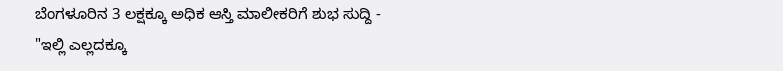ಬೆಂಗಳೂರಿನ 3 ಲಕ್ಷಕ್ಕೂ ಅಧಿಕ ಆಸ್ತಿ ಮಾಲೀಕರಿಗೆ ಶುಭ ಸುದ್ದಿ -
"ಇಲ್ಲಿ ಎಲ್ಲದಕ್ಕೂ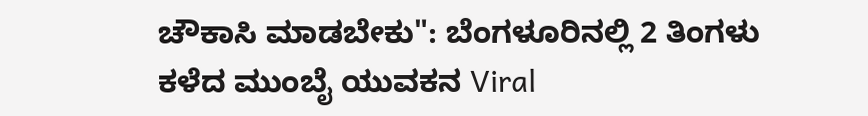ಚೌಕಾಸಿ ಮಾಡಬೇಕು": ಬೆಂಗಳೂರಿನಲ್ಲಿ 2 ತಿಂಗಳು ಕಳೆದ ಮುಂಬೈ ಯುವಕನ Viral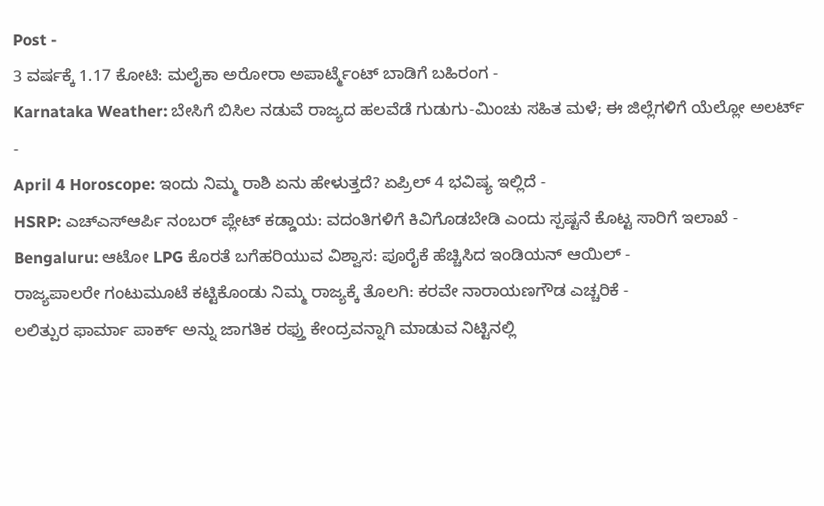Post -
3 ವರ್ಷಕ್ಕೆ 1.17 ಕೋಟಿ: ಮಲೈಕಾ ಅರೋರಾ ಅಪಾರ್ಟ್ಮೆಂಟ್ ಬಾಡಿಗೆ ಬಹಿರಂಗ -
Karnataka Weather: ಬೇಸಿಗೆ ಬಿಸಿಲ ನಡುವೆ ರಾಜ್ಯದ ಹಲವೆಡೆ ಗುಡುಗು-ಮಿಂಚು ಸಹಿತ ಮಳೆ; ಈ ಜಿಲ್ಲೆಗಳಿಗೆ ಯೆಲ್ಲೋ ಅಲರ್ಟ್ -
April 4 Horoscope: ಇಂದು ನಿಮ್ಮ ರಾಶಿ ಏನು ಹೇಳುತ್ತದೆ? ಏಪ್ರಿಲ್ 4 ಭವಿಷ್ಯ ಇಲ್ಲಿದೆ -
HSRP: ಎಚ್ಎಸ್ಆರ್ಪಿ ನಂಬರ್ ಪ್ಲೇಟ್ ಕಡ್ಡಾಯ: ವದಂತಿಗಳಿಗೆ ಕಿವಿಗೊಡಬೇಡಿ ಎಂದು ಸ್ಪಷ್ಟನೆ ಕೊಟ್ಟ ಸಾರಿಗೆ ಇಲಾಖೆ -
Bengaluru: ಆಟೋ LPG ಕೊರತೆ ಬಗೆಹರಿಯುವ ವಿಶ್ವಾಸ: ಪೂರೈಕೆ ಹೆಚ್ಚಿಸಿದ ಇಂಡಿಯನ್ ಆಯಿಲ್ -
ರಾಜ್ಯಪಾಲರೇ ಗಂಟುಮೂಟೆ ಕಟ್ಟಿಕೊಂಡು ನಿಮ್ಮ ರಾಜ್ಯಕ್ಕೆ ತೊಲಗಿ: ಕರವೇ ನಾರಾಯಣಗೌಡ ಎಚ್ಚರಿಕೆ -
ಲಲಿತ್ಪುರ ಫಾರ್ಮಾ ಪಾರ್ಕ್ ಅನ್ನು ಜಾಗತಿಕ ರಫ್ತು ಕೇಂದ್ರವನ್ನಾಗಿ ಮಾಡುವ ನಿಟ್ಟಿನಲ್ಲಿ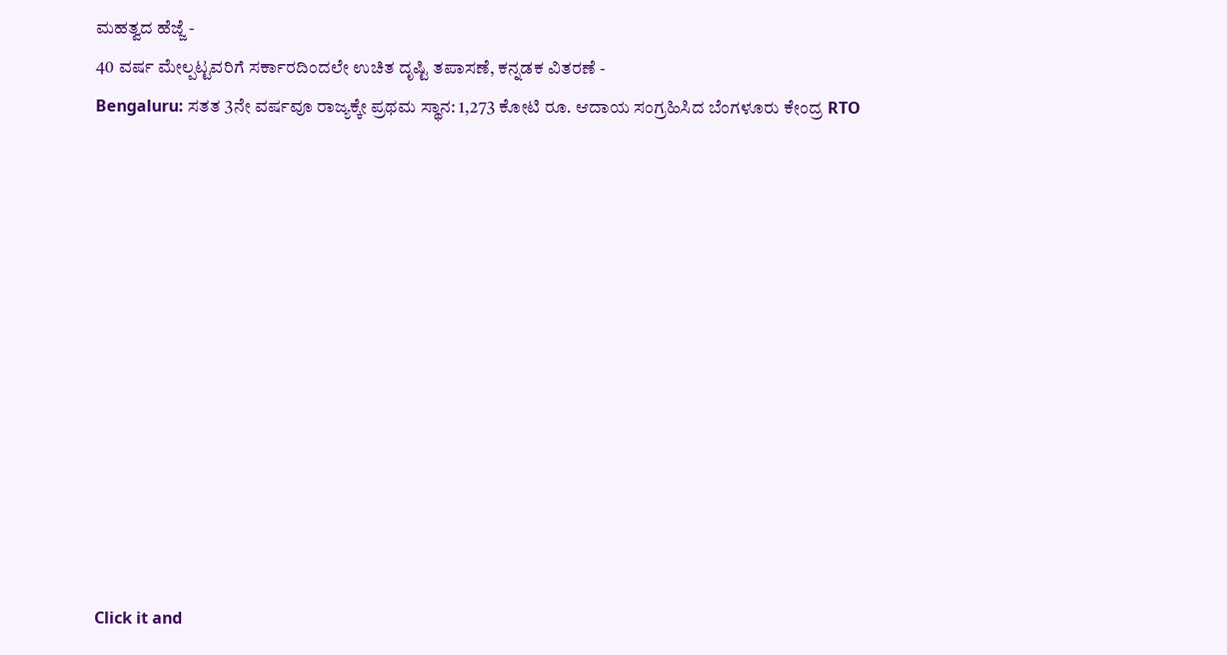ಮಹತ್ವದ ಹೆಜ್ಜೆ -
40 ವರ್ಷ ಮೇಲ್ಪಟ್ಟವರಿಗೆ ಸರ್ಕಾರದಿಂದಲೇ ಉಚಿತ ದೃಷ್ಟಿ ತಪಾಸಣೆ, ಕನ್ನಡಕ ವಿತರಣೆ -
Bengaluru: ಸತತ 3ನೇ ವರ್ಷವೂ ರಾಜ್ಯಕ್ಕೇ ಪ್ರಥಮ ಸ್ಥಾನ: 1,273 ಕೋಟಿ ರೂ. ಆದಾಯ ಸಂಗ್ರಹಿಸಿದ ಬೆಂಗಳೂರು ಕೇಂದ್ರ RTO












Click it and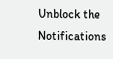Unblock the Notifications